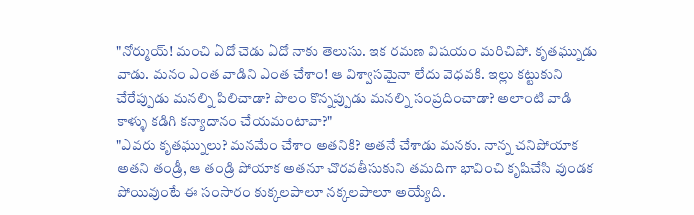"నోర్ముయ్! మంచి ఏదో చెడు ఏదో నాకు తెలుసు. ఇక రమణ విషయం మరిచిపో. కృతఘ్నుడు వాడు. మనం ఎంత వాడిని ఎంత చేశాం! ఆ విశ్వాసమైనా లేదు వెధవకి. ఇల్లు కట్టుకుని చేరేప్పుడు మనల్ని పిలిచాడా? పొలం కొన్నప్పుడు మనల్ని సంప్రదించాడా? అలాంటి వాడి కాళ్ళు కడిగి కన్యాదానం చేయమంటావా?"
"ఎవరు కృతఘ్నులు? మనమేం చేశాం అతనికి? అతనే చేశాడు మనకు. నాన్న చనిపోయాక అతని తండ్రీ, ఆ తండ్రి పోయాక అతనూ చొరవతీసుకుని తమదిగా భావించి కృషిచేసి వుండక పోయివుంటే ఈ సంసారం కుక్కలపాలూ నక్కలపాలూ అయ్యేది.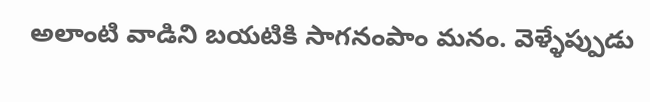అలాంటి వాడిని బయటికి సాగనంపాం మనం. వెళ్ళేప్పుడు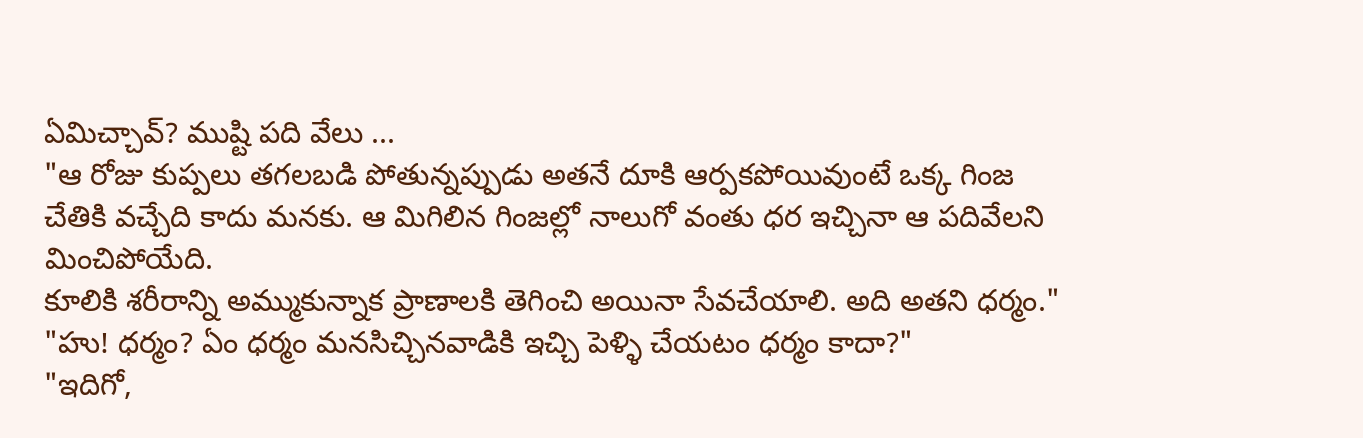ఏమిచ్చావ్? ముష్టి పది వేలు ...
"ఆ రోజు కుప్పలు తగలబడి పోతున్నప్పుడు అతనే దూకి ఆర్పకపోయివుంటే ఒక్క గింజ చేతికి వచ్చేది కాదు మనకు. ఆ మిగిలిన గింజల్లో నాలుగో వంతు ధర ఇచ్చినా ఆ పదివేలని మించిపోయేది.
కూలికి శరీరాన్ని అమ్ముకున్నాక ప్రాణాలకి తెగించి అయినా సేవచేయాలి. అది అతని ధర్మం."
"హు! ధర్మం? ఏం ధర్మం మనసిచ్చినవాడికి ఇచ్చి పెళ్ళి చేయటం ధర్మం కాదా?"
"ఇదిగో,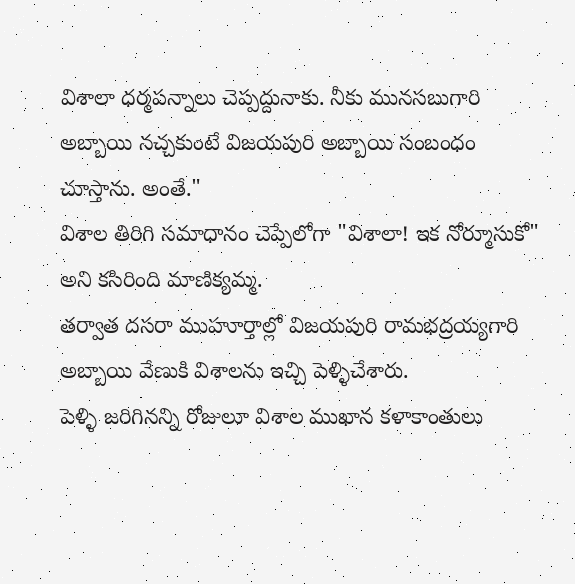విశాలా ధర్మపన్నాలు చెప్పద్దునాకు. నీకు మునసబుగారి అబ్బాయి నచ్చకుంటే విజయపురి అబ్బాయి సంబంధం చూస్తాను. అంతే."
విశాల తిరిగి సమాధానం చెప్పేలోగా "విశాలా! ఇక నోర్మూసుకో" అని కసిరింది మాణిక్యమ్మ.
తర్వాత దసరా ముహూర్తాల్లో విజయపురి రామభద్రయ్యగారి అబ్బాయి వేణుకి విశాలను ఇచ్చి పెళ్ళిచేశారు.
పెళ్ళి జరిగినన్ని రోజులూ విశాల ముఖాన కళాకాంతులు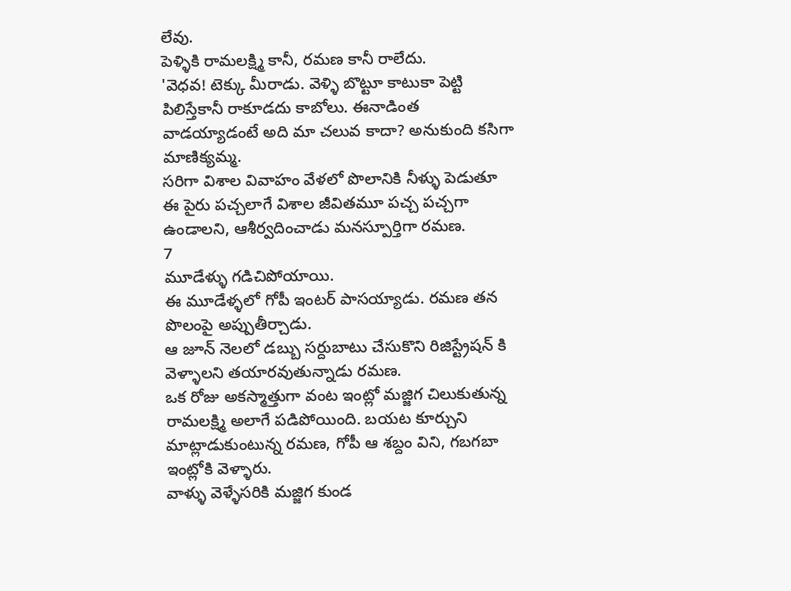లేవు.
పెళ్ళికి రామలక్ష్మి కానీ, రమణ కానీ రాలేదు.
'వెధవ! టెక్కు మీరాడు. వెళ్ళి బొట్టూ కాటుకా పెట్టి పిలిస్తేకానీ రాకూడదు కాబోలు. ఈనాడింత వాడయ్యాడంటే అది మా చలువ కాదా? అనుకుంది కసిగా మాణిక్యమ్మ.
సరిగా విశాల వివాహం వేళలో పొలానికి నీళ్ళు పెడుతూ ఈ పైరు పచ్చలాగే విశాల జీవితమూ పచ్చ పచ్చగా ఉండాలని, ఆశీర్వదించాడు మనస్పూర్తిగా రమణ.
7
మూడేళ్ళు గడిచిపోయాయి.
ఈ మూడేళ్ళలో గోపీ ఇంటర్ పాసయ్యాడు. రమణ తన పొలంపై అప్పుతీర్చాడు.
ఆ జూన్ నెలలో డబ్బు సర్దుబాటు చేసుకొని రిజిస్ట్రేషన్ కి వెళ్ళాలని తయారవుతున్నాడు రమణ.
ఒక రోజు అకస్మాత్తుగా వంట ఇంట్లో మజ్జిగ చిలుకుతున్న రామలక్ష్మి అలాగే పడిపోయింది. బయట కూర్చుని మాట్లాడుకుంటున్న రమణ, గోపీ ఆ శబ్దం విని, గబగబా ఇంట్లోకి వెళ్ళారు.
వాళ్ళు వెళ్ళేసరికి మజ్జిగ కుండ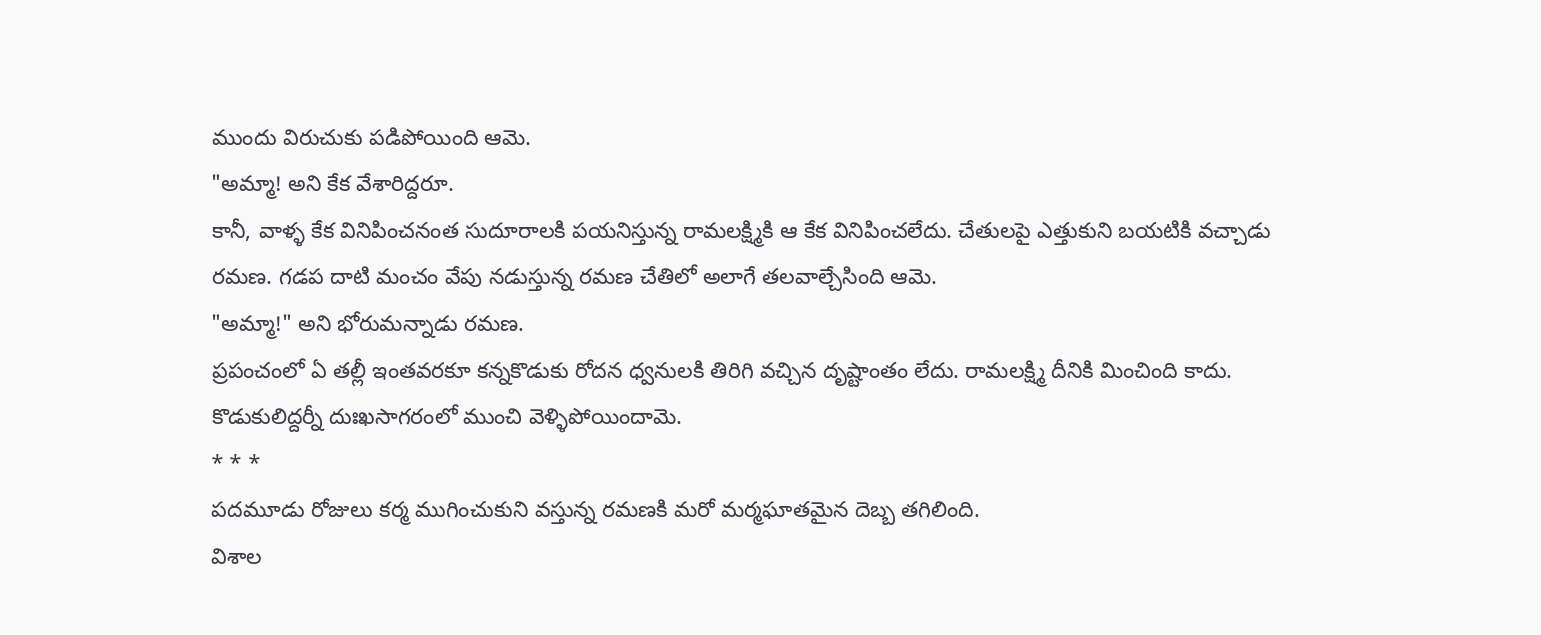ముందు విరుచుకు పడిపోయింది ఆమె.
"అమ్మా! అని కేక వేశారిద్దరూ.
కానీ, వాళ్ళ కేక వినిపించనంత సుదూరాలకి పయనిస్తున్న రామలక్ష్మికి ఆ కేక వినిపించలేదు. చేతులపై ఎత్తుకుని బయటికి వచ్చాడు రమణ. గడప దాటి మంచం వేపు నడుస్తున్న రమణ చేతిలో అలాగే తలవాల్చేసింది ఆమె.
"అమ్మా!" అని భోరుమన్నాడు రమణ.
ప్రపంచంలో ఏ తల్లీ ఇంతవరకూ కన్నకొడుకు రోదన ధ్వనులకి తిరిగి వచ్చిన దృష్టాంతం లేదు. రామలక్ష్మి దీనికి మించింది కాదు.
కొడుకులిద్దర్నీ దుఃఖసాగరంలో ముంచి వెళ్ళిపోయిందామె.
* * *
పదమూడు రోజులు కర్మ ముగించుకుని వస్తున్న రమణకి మరో మర్మఘాతమైన దెబ్బ తగిలింది.
విశాల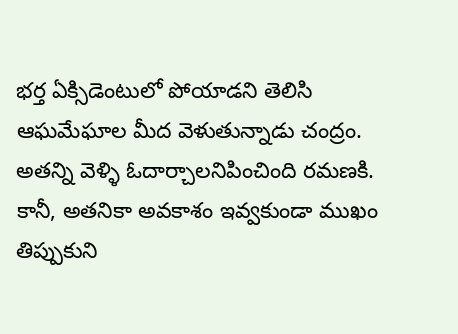భర్త ఏక్సిడెంటులో పోయాడని తెలిసి ఆఘమేఘాల మీద వెళుతున్నాడు చంద్రం. అతన్ని వెళ్ళి ఓదార్చాలనిపించింది రమణకి. కానీ, అతనికా అవకాశం ఇవ్వకుండా ముఖం తిప్పుకుని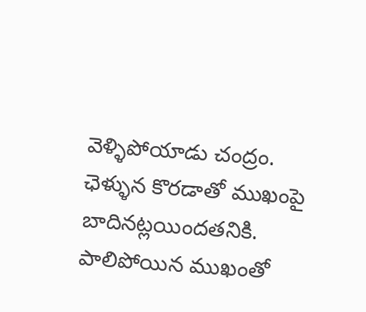వెళ్ళిపోయాడు చంద్రం.
ఛెళ్ళున కొరడాతో ముఖంపై బాదినట్లయిందతనికి.
పాలిపోయిన ముఖంతో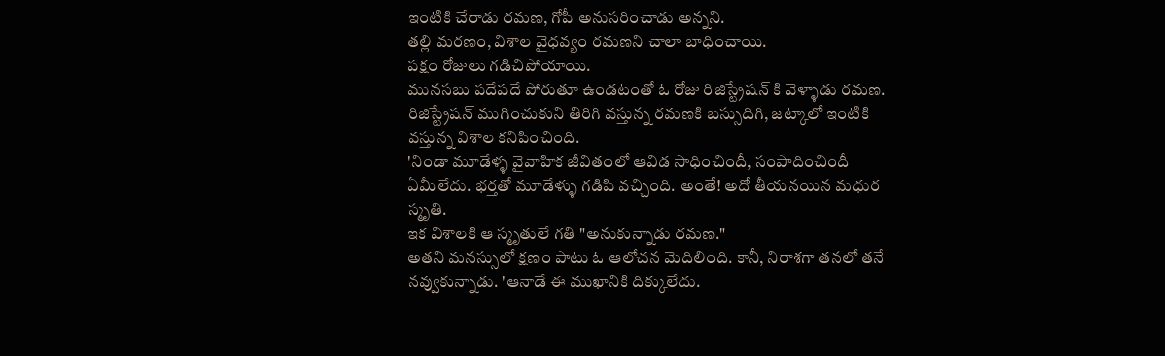ఇంటికి చేరాడు రమణ, గోపీ అనుసరించాడు అన్నని.
తల్లి మరణం, విశాల వైధవ్యం రమణని చాలా బాధించాయి.
పక్షం రోజులు గడిచిపోయాయి.
మునసబు పదేపదే పోరుతూ ఉండటంతో ఓ రోజు రిజిస్ట్రేషన్ కి వెళ్ళాడు రమణ. రిజిస్ట్రేషన్ ముగించుకుని తిరిగి వస్తున్న రమణకి బస్సుదిగి, జట్కాలో ఇంటికి వస్తున్న విశాల కనిపించింది.
'నిండా మూడేళ్ళ వైవాహిక జీవితంలో ఆవిడ సాధించిందీ, సంపాదించిందీ ఏమీలేదు. భర్తతో మూడేళ్ళు గడిపి వచ్చింది. అంతే! అదో తీయనయిన మధుర స్మృతి.
ఇక విశాలకి ఆ స్మృతులే గతి "అనుకున్నాడు రమణ."
అతని మనస్సులో క్షణం పాటు ఓ ఆలోచన మెదిలింది. కానీ, నిరాశగా తనలో తనే నవ్వుకున్నాడు. 'ఆనాడే ఈ ముఖానికి దిక్కులేదు.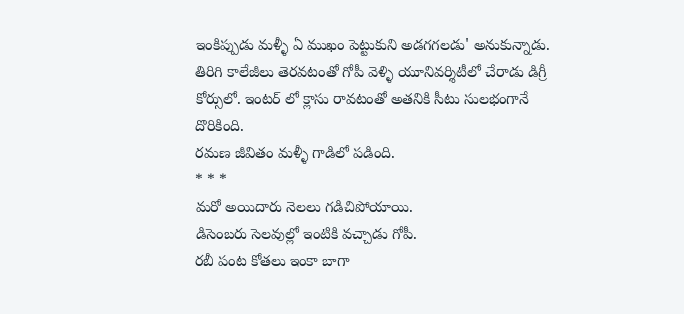ఇంకిప్పుడు మళ్ళీ ఏ ముఖం పెట్టుకుని అడగగలడు' అనుకున్నాడు.
తిరిగి కాలేజీలు తెరవటంతో గోపీ వెళ్ళి యూనివర్శిటీలో చేరాడు డిగ్రీ కోర్సులో. ఇంటర్ లో క్లాసు రావటంతో అతనికి సీటు సులభంగానే దొరికింది.
రమణ జీవితం మళ్ళీ గాడిలో పడింది.
* * *
మరో అయిదారు నెలలు గడిచిపోయాయి.
డిసెంబరు సెలవుల్లో ఇంటికి వచ్చాడు గోపీ.
రబీ పంట కోతలు ఇంకా బాగా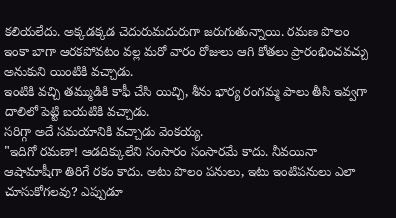కలియలేదు. అక్కడక్కడ చెదురుమదురుగా జరుగుతున్నాయి. రమణ పొలం ఇంకా బాగా ఆరకపోవటం వల్ల మరో వారం రోజులు ఆగి కోతలు ప్రారంభించవచ్చు అనుకుని యింటికి వచ్చాడు.
ఇంటికి వచ్చి తమ్ముడికి కాఫీ చేసి యిచ్చి, శీను భార్య రంగమ్మ పాలు తీసి ఇవ్వగా దాలిలో పెట్టి బయటికి వచ్చాడు.
సరిగ్గా అదే సమయానికి వచ్చాడు వెంకయ్య.
"ఇదిగో రమణా! ఆడదిక్కులేని సంసారం సంసారమే కాదు. నీవయినా ఆషామాషీగా తిరిగే రకం కాదు. అటు పొలం పనులు, ఇటు ఇంటిపనులు ఎలా చూసుకోగలవు? ఎప్పుడూ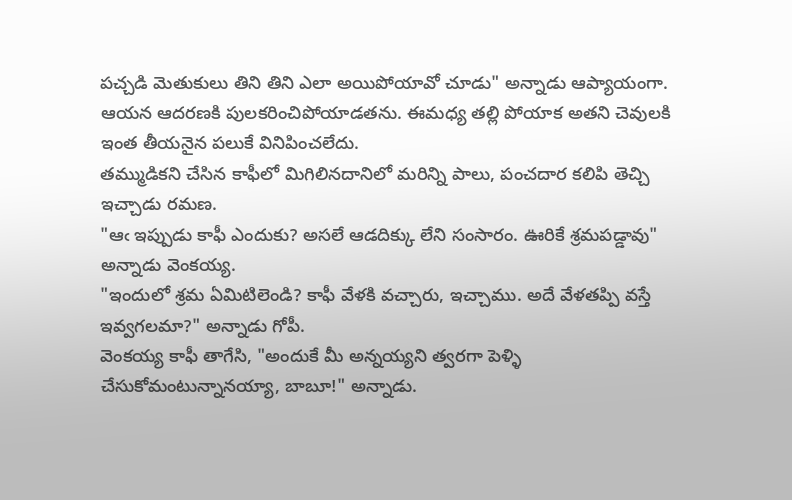పచ్చడి మెతుకులు తిని తిని ఎలా అయిపోయావో చూడు" అన్నాడు ఆప్యాయంగా.
ఆయన ఆదరణకి పులకరించిపోయాడతను. ఈమధ్య తల్లి పోయాక అతని చెవులకి ఇంత తీయనైన పలుకే వినిపించలేదు.
తమ్ముడికని చేసిన కాఫీలో మిగిలినదానిలో మరిన్ని పాలు, పంచదార కలిపి తెచ్చి ఇచ్చాడు రమణ.
"ఆఁ ఇప్పుడు కాఫీ ఎందుకు? అసలే ఆడదిక్కు లేని సంసారం. ఊరికే శ్రమపడ్డావు" అన్నాడు వెంకయ్య.
"ఇందులో శ్రమ ఏమిటిలెండి? కాఫీ వేళకి వచ్చారు, ఇచ్చాము. అదే వేళతప్పి వస్తే ఇవ్వగలమా?" అన్నాడు గోపీ.
వెంకయ్య కాఫీ తాగేసి, "అందుకే మీ అన్నయ్యని త్వరగా పెళ్ళి చేసుకోమంటున్నానయ్యా, బాబూ!" అన్నాడు.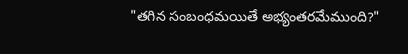"తగిన సంబంధమయితే అభ్యంతరమేముంది?"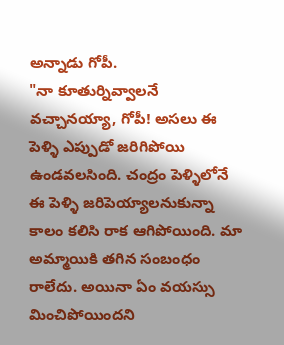అన్నాడు గోపీ.
"నా కూతుర్నివ్వాలనే వచ్చానయ్యా, గోపీ! అసలు ఈ పెళ్ళి ఎప్పుడో జరిగిపోయి ఉండవలసింది. చంద్రం పెళ్ళిలోనే ఈ పెళ్ళి జరిపెయ్యాలనుకున్నా కాలం కలిసి రాక ఆగిపోయింది. మా అమ్మాయికి తగిన సంబంధం రాలేదు. అయినా ఏం వయస్సు మించిపోయిందని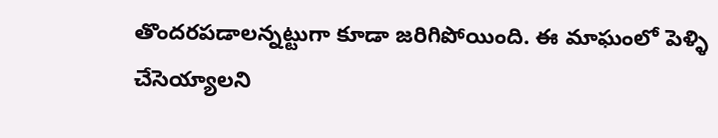తొందరపడాలన్నట్టుగా కూడా జరిగిపోయింది. ఈ మాఘంలో పెళ్ళి చేసెయ్యాలని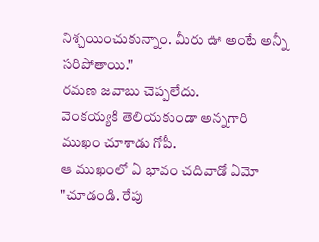నిశ్చయించుకున్నాం. మీరు ఊ అంటే అన్నీ సరిపోతాయి."
రమణ జవాబు చెప్పలేదు.
వెంకయ్యకి తెలియకుండా అన్నగారి ముఖం చూశాడు గోపీ.
ఆ ముఖంలో ఏ భావం చదివాడో ఏమో "చూడండి. రేపు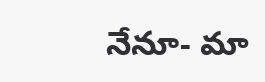నేనూ- మా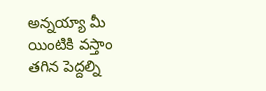అన్నయ్యా మీ యింటికి వస్తాం తగిన పెద్దల్ని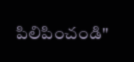పిలిపించండి"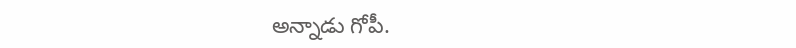అన్నాడు గోపీ.